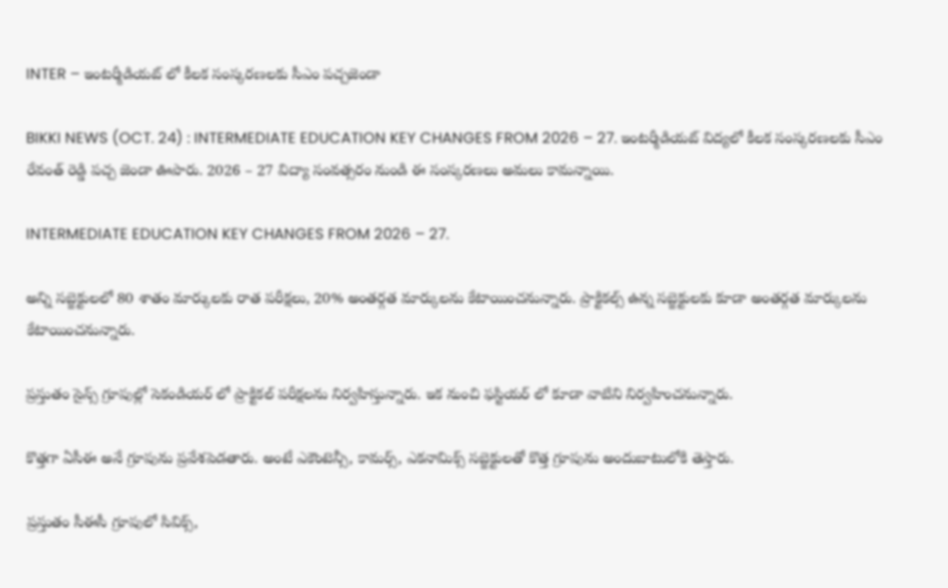INTER – ఇంటర్మీడియట్ లో కీలక సంస్కరణలకు సీఎం పచ్చజెండా

BIKKI NEWS (OCT. 24) : INTERMEDIATE EDUCATION KEY CHANGES FROM 2026 – 27. ఇంటర్మీడియట్ విద్యలో కీలక సంస్కరణలకు సీఎం రేవంత్ రెడ్డి పచ్చ జెండా ఊపారు. 2026 – 27 విద్యా సంవత్సరం నుండి ఈ సంస్కరణలు అమలు కామన్నాయి.

INTERMEDIATE EDUCATION KEY CHANGES FROM 2026 – 27.

అన్ని సబ్జెక్టులలో 80 శాతం మార్కులకు రాత పరీక్షలు, 20% అంతర్గత మార్కులను కేటాయించనున్నారు. ప్రాక్టికల్స్ ఉన్న సబ్జెక్టులకు కూడా అంతర్గత మార్కులను కేటాయించనున్నారు.

ప్రస్తుతం సైన్స్ గ్రూపుల్లో సెకండియర్ లో ప్రాక్టికల్ పరీక్షలను నిర్వహిస్తున్నారు. ఇక నుంచి ఫస్టియర్ లో కూడా వాటిని నిర్వహించనున్నారు.

కొత్తగా ఏసీఈ అనే గ్రూపును ప్రవేశపెడతారు. అంటే ఎకౌంటెన్సీ, కామర్స్, ఎకనామిక్స్ సబ్జెక్టులతో కొత్త గ్రూపును అందుబాటులోకి తెస్తారు.

ప్రస్తుతం సీఈసీ గ్రూపులో సివిక్స్,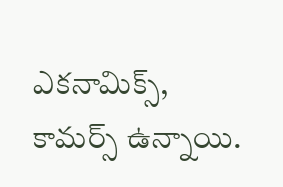ఎకనామిక్స్, కామర్స్ ఉన్నాయి.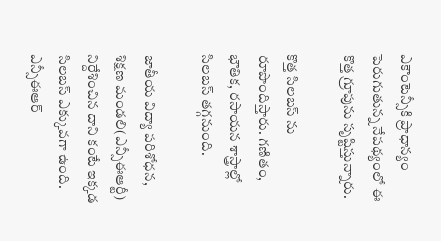ఎకౌంటెన్సీకి ప్రాధాన్యం పెరుగుతున్న నేపథ్యంలో ఈ కొత్త గ్రూపును సృష్టిస్తున్నారు.

కొత్త సిలబస్ ను రూపొందిస్తారు. గణితం, భౌతిక, రసాయన శాస్త్రాల్లో సిలబస్ తగ్గనుంది.

జాతీయ విద్యా పరిశోధన, శిక్షణ మండలి(ఎన్సీఈఆర్టీ) నిర్దేశించిన దాని కంటే ఇక్కడ సిలబస్ ఎక్కువగా ఉంది. ఎన్సీఈఆర్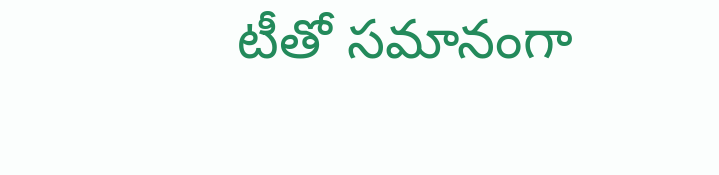టీతో సమానంగా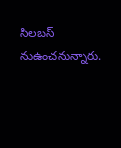సిలబస్ నుఉంచనున్నారు.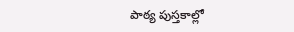పాఠ్య పుస్తకాల్లో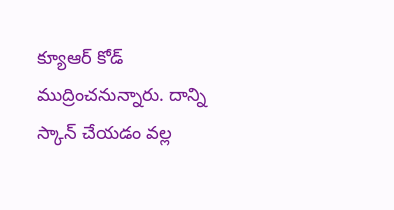క్యూఆర్ కోడ్ ముద్రించనున్నారు. దాన్ని స్కాన్ చేయడం వల్ల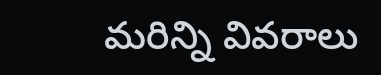మరిన్ని వివరాలు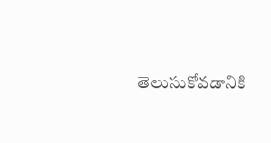తెలుసుకోవడానికి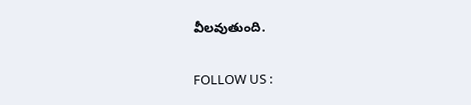వీలవుతుంది.

FOLLOW US :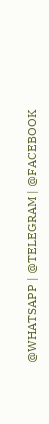@WHATSAPP | @TELEGRAM | @FACEBOOK